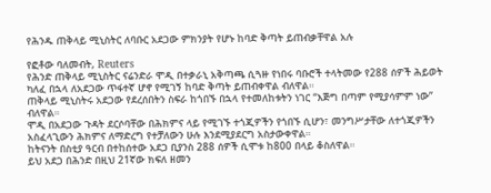የሕንዱ ጠቅላይ ሚኒስትር ለባቡር አደጋው ምክንያት የሆኑ ከባድ ቅጣት ይጠብቃቸዋል አሉ

የፎቶው ባለመብት, Reuters
የሕንድ ጠቅላይ ሚኒስትር ናሬንድራ ሞዲ በተቃራኒ አቅጣጫ ሲጓዙ የነበሩ ባቡሮች ተላትመው የ288 ሰዎች ሕይወት ካለፈ በኋላ ለአደጋው ጥፋተኛ ሆኖ የሚገኝ ከባድ ቅጣት ይጠብቀዋል ብለዋል።
ጠቅላይ ሚኒስትሩ አደጋው የደረሰበትን ስፍራ ከጎበኙ በኋላ የተመለከቱትን ነገር “እጅግ በጣም የሚያሳምም ነው” ብለዋል።
ሞዲ በአደጋው ጉዳት ደርሶባቸው በሕክምና ላይ የሚገኙ ተጎጂዎችን የጎበኙ ሲሆን፣ መንግሥታቸው ለተጎጂዎችን አስፈላጊውን ሕክምና ለማድረግ የተቻለውን ሁሉ እንደሚያደርግ አስታውቀዋል።
ከትናንት በስቲያ ዓርብ በተከሰተው አደጋ ቢያንስ 288 ሰዎች ሲሞቱ ከ800 በላይ ቆስለዋል።
ይህ አደጋ በሕንድ በዚህ 21ኛው ክፍለ ዘመን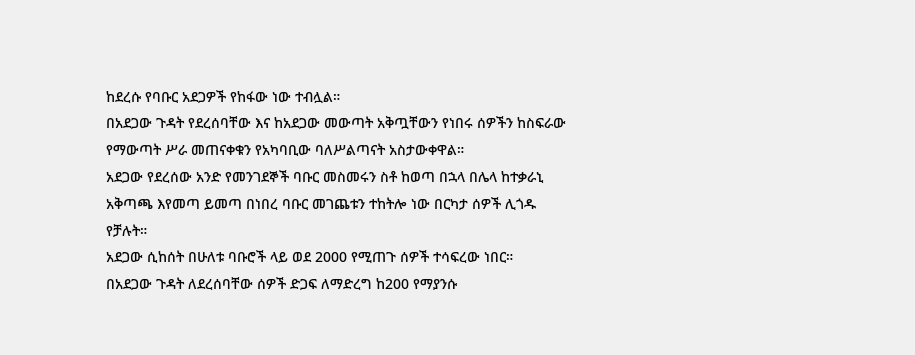ከደረሱ የባቡር አደጋዎች የከፋው ነው ተብሏል።
በአደጋው ጉዳት የደረሰባቸው እና ከአደጋው መውጣት አቅጧቸውን የነበሩ ሰዎችን ከስፍራው የማውጣት ሥራ መጠናቀቁን የአካባቢው ባለሥልጣናት አስታውቀዋል።
አደጋው የደረሰው አንድ የመንገደኞች ባቡር መስመሩን ስቶ ከወጣ በኋላ በሌላ ከተቃራኒ አቅጣጫ እየመጣ ይመጣ በነበረ ባቡር መገጨቱን ተከትሎ ነው በርካታ ሰዎች ሊጎዱ የቻሉት።
አደጋው ሲከሰት በሁለቱ ባቡሮች ላይ ወደ 2000 የሚጠጉ ሰዎች ተሳፍረው ነበር።
በአደጋው ጉዳት ለደረሰባቸው ሰዎች ድጋፍ ለማድረግ ከ200 የማያንሱ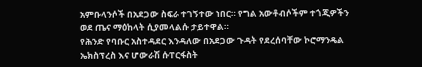አምቡላንሶች በአደጋው ስፍራ ተገኝተው ነበር። የግል አውቶብሶችም ተጎጂዎችን ወደ ጤና ማዕከላት ሲያመላልሱ ታይተዋል።
የሕንድ የባቡር አስተዳደር እንዳለው በአደጋው ጉዳት የደረሰባቸው ኮሮማንዴል ኤክስፕረስ እና ሆውራሽ ሱፐርፋስት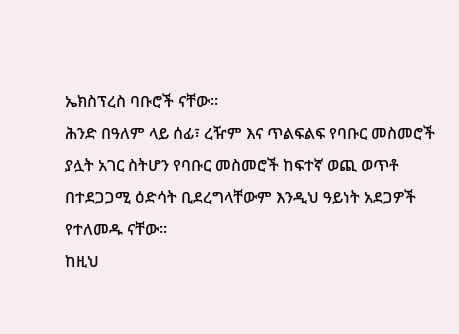ኤክስፕረስ ባቡሮች ናቸው።
ሕንድ በዓለም ላይ ሰፊ፣ ረዥም እና ጥልፍልፍ የባቡር መስመሮች ያሏት አገር ስትሆን የባቡር መስመሮች ከፍተኛ ወጪ ወጥቶ በተደጋጋሚ ዕድሳት ቢደረግላቸውም እንዲህ ዓይነት አደጋዎች የተለመዱ ናቸው።
ከዚህ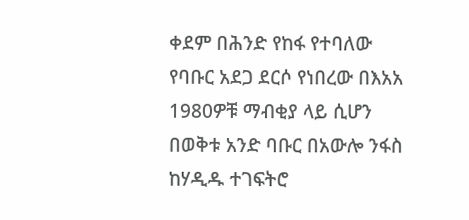ቀደም በሕንድ የከፋ የተባለው የባቡር አደጋ ደርሶ የነበረው በእአአ 1980ዎቹ ማብቂያ ላይ ሲሆን በወቅቱ አንድ ባቡር በአውሎ ንፋስ ከሃዲዱ ተገፍትሮ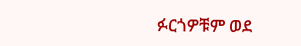ፉርጎዎቹም ወደ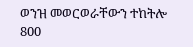ወንዝ መወርወራቸውን ተከትሎ 800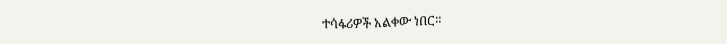ተሳፋሪዎች አልቀው ነበር።